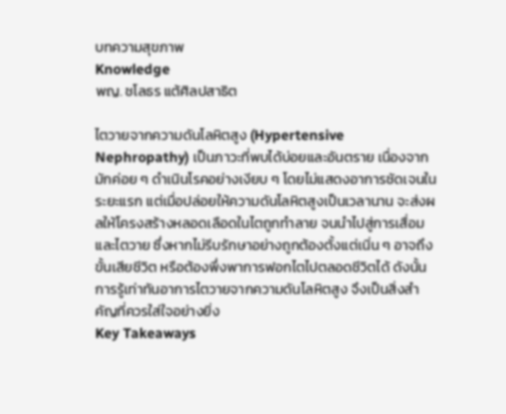บทความสุขภาพ
Knowledge
พญ. ชโลธร แต้ศิลปสาธิต

ไตวายจากความดันโลหิตสูง (Hypertensive Nephropathy) เป็นภาวะที่พบได้บ่อยและอันตราย เนื่องจากมักค่อย ๆ ดำเนินโรคอย่างเงียบ ๆ โดยไม่แสดงอาการชัดเจนในระยะแรก แต่เมื่อปล่อยให้ความดันโลหิตสูงเป็นเวลานาน จะส่งผลให้โครงสร้างหลอดเลือดในไตถูกทำลาย จนนำไปสู่การเสื่อมและไตวาย ซึ่งหากไม่รีบรักษาอย่างถูกต้องตั้งแต่เนิ่น ๆ อาจถึงขั้นเสียชีวิต หรือต้องพึ่งพาการฟอกไตไปตลอดชีวิตได้ ดังนั้น การรู้เท่าทันอาการไตวายจากความดันโลหิตสูง จึงเป็นสิ่งสำคัญที่ควรใส่ใจอย่างยิ่ง
Key Takeaways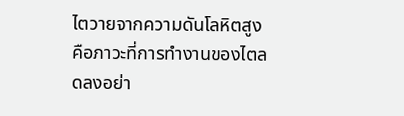ไตวายจากความดันโลหิตสูง คือภาวะที่การทำงานของไตลดลงอย่า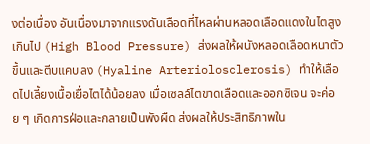งต่อเนื่อง อันเนื่องมาจากแรงดันเลือดที่ไหลผ่านหลอดเลือดแดงในไตสูงเกินไป (High Blood Pressure) ส่งผลให้ผนังหลอดเลือดหนาตัวขึ้นและตีบแคบลง (Hyaline Arteriolosclerosis) ทำให้เลือดไปเลี้ยงเนื้อเยื่อไตได้น้อยลง เมื่อเซลล์ไตขาดเลือดและออกซิเจน จะค่อย ๆ เกิดการฝ่อและกลายเป็นพังผืด ส่งผลให้ประสิทธิภาพใน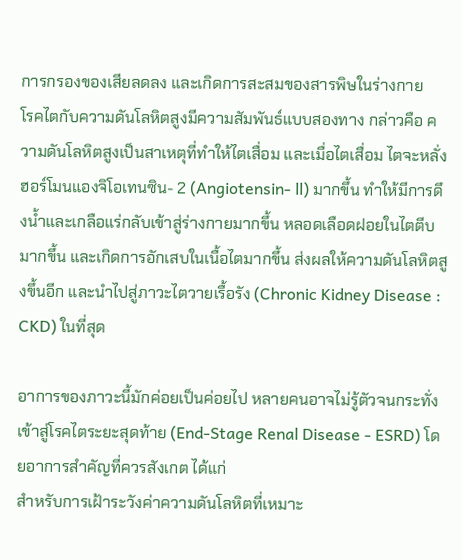การกรองของเสียลดลง และเกิดการสะสมของสารพิษในร่างกาย
โรคไตกับความดันโลหิตสูงมีความสัมพันธ์แบบสองทาง กล่าวคือ ความดันโลหิตสูงเป็นสาเหตุที่ทำให้ไตเสื่อม และเมื่อไตเสื่อม ไตจะหลั่งฮอร์โมนแองจิโอเทนซิน- 2 (Angiotensin- ll) มากขึ้น ทำให้มีการดึงน้ำและเกลือแร่กลับเข้าสู่ร่างกายมากขึ้น หลอดเลือดฝอยในไตตีบมากขึ้น และเกิดการอักเสบในเนื้อไตมากขึ้น ส่งผลให้ความดันโลหิตสูงขึ้นอีก และนำไปสู่ภาวะไตวายเรื้อรัง (Chronic Kidney Disease : CKD) ในที่สุด

อาการของภาวะนี้มักค่อยเป็นค่อยไป หลายคนอาจไม่รู้ตัวจนกระทั่งเข้าสู่โรคไตระยะสุดท้าย (End-Stage Renal Disease - ESRD) โดยอาการสำคัญที่ควรสังเกต ได้แก่
สำหรับการเฝ้าระวังค่าความดันโลหิตที่เหมาะ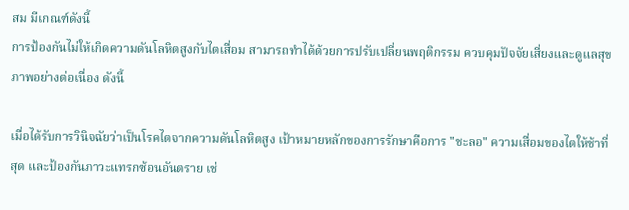สม มีเกณฑ์ดังนี้
การป้องกันไม่ให้เกิดความดันโลหิตสูงกับไตเสื่อม สามารถทำได้ด้วยการปรับเปลี่ยนพฤติกรรม ควบคุมปัจจัยเสี่ยงและดูแลสุขภาพอย่างต่อเนื่อง ดังนี้

เมื่อได้รับการวินิจฉัยว่าเป็นโรคไตจากความดันโลหิตสูง เป้าหมายหลักของการรักษาคือการ "ชะลอ" ความเสื่อมของไตให้ช้าที่สุด และป้องกันภาวะแทรกซ้อนอันตราย เช่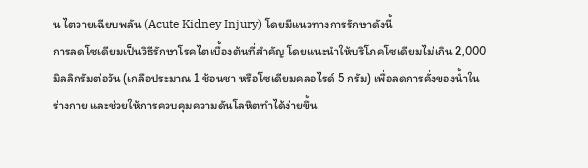น ไตวายเฉียบพลัน (Acute Kidney Injury) โดยมีแนวทางการรักษาดังนี้
การลดโซเดียมเป็นวิธีรักษาโรคไตเบื้องต้นที่สำคัญ โดยแนะนำให้บริโภคโซเดียมไม่เกิน 2,000 มิลลิกรัมต่อวัน (เกลือประมาณ 1 ช้อนชา หรือโซเดียมคลอไรด์ 5 กรัม) เพื่อลดการคั่งของน้ำในร่างกาย และช่วยให้การควบคุมความดันโลหิตทำได้ง่ายขึ้น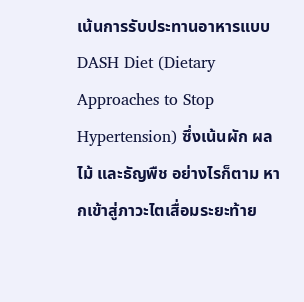เน้นการรับประทานอาหารแบบ DASH Diet (Dietary Approaches to Stop Hypertension) ซึ่งเน้นผัก ผลไม้ และธัญพืช อย่างไรก็ตาม หากเข้าสู่ภาวะไตเสื่อมระยะท้าย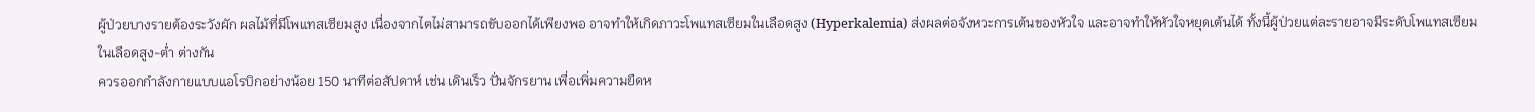ผู้ป่วยบางรายต้องระวังผัก ผลไม้ที่มีโพแทสเซียมสูง เนื่องจากไตไม่สามารถขับออกได้เพียงพอ อาจทำให้เกิดภาวะโพแทสเซียมในเลือดสูง (Hyperkalemia) ส่งผลต่อจังหวะการเต้นของหัวใจ และอาจทำให้หัวใจหยุดเต้นได้ ทั้งนี้ผู้ป่วยแต่ละรายอาจมีระดับโพแทสเซียมในเลือดสูง-ต่ำ ต่างกัน
ควรออกกำลังกายแบบแอโรบิกอย่างน้อย 150 นาทีต่อสัปดาห์ เช่น เดินเร็ว ปั่นจักรยาน เพื่อเพิ่มความยืดห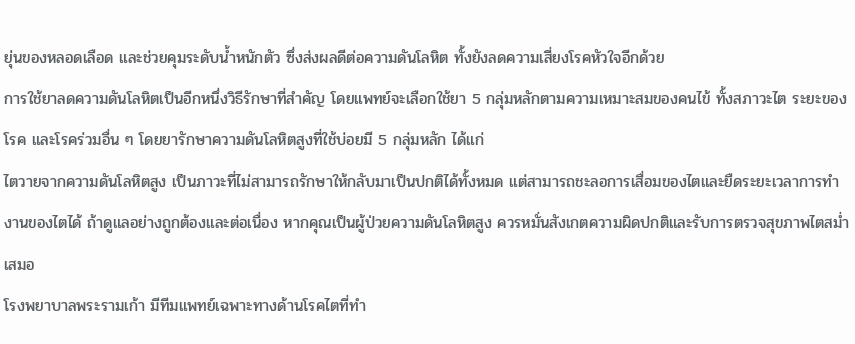ยุ่นของหลอดเลือด และช่วยคุมระดับน้ำหนักตัว ซึ่งส่งผลดีต่อความดันโลหิต ทั้งยังลดความเสี่ยงโรคหัวใจอีกด้วย
การใช้ยาลดความดันโลหิตเป็นอีกหนึ่งวิธีรักษาที่สำคัญ โดยแพทย์จะเลือกใช้ยา 5 กลุ่มหลักตามความเหมาะสมของคนไข้ ทั้งสภาวะไต ระยะของโรค และโรคร่วมอื่น ๆ โดยยารักษาความดันโลหิตสูงที่ใช้บ่อยมี 5 กลุ่มหลัก ได้แก่
ไตวายจากความดันโลหิตสูง เป็นภาวะที่ไม่สามารถรักษาให้กลับมาเป็นปกติได้ทั้งหมด แต่สามารถชะลอการเสื่อมของไตและยืดระยะเวลาการทำงานของไตได้ ถ้าดูแลอย่างถูกต้องและต่อเนื่อง หากคุณเป็นผู้ป่วยความดันโลหิตสูง ควรหมั่นสังเกตความผิดปกติและรับการตรวจสุขภาพไตสม่ำเสมอ
โรงพยาบาลพระรามเก้า มีทีมแพทย์เฉพาะทางด้านโรคไตที่ทำ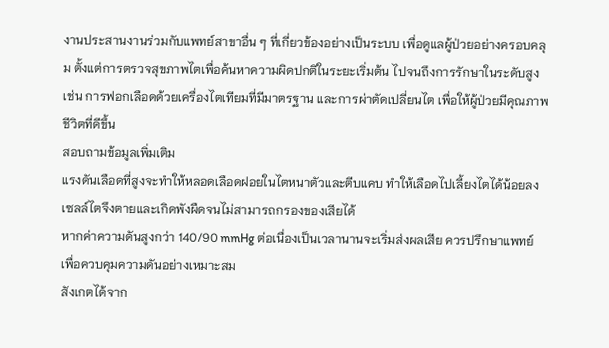งานประสานงานร่วมกับแพทย์สาขาอื่น ๆ ที่เกี่ยวข้องอย่างเป็นระบบ เพื่อดูแลผู้ป่วยอย่างครอบคลุม ตั้งแต่การตรวจสุขภาพไตเพื่อค้นหาความผิดปกติในระยะเริ่มต้น ไปจนถึงการรักษาในระดับสูง เช่น การฟอกเลือดด้วยเครื่องไตเทียมที่มีมาตรฐาน และการผ่าตัดเปลี่ยนไต เพื่อให้ผู้ป่วยมีคุณภาพชีวิตที่ดีขึ้น
สอบถามข้อมูลเพิ่มเติม
แรงดันเลือดที่สูงจะทำให้หลอดเลือดฝอยในไตหนาตัวและตีบแคบ ทำให้เลือดไปเลี้ยงไตได้น้อยลง เซลล์ไตจึงตายและเกิดพังผืดจนไม่สามารถกรองของเสียได้
หากค่าความดันสูงกว่า 140/90 mmHg ต่อเนื่องเป็นเวลานานจะเริ่มส่งผลเสีย ควรปรึกษาแพทย์ เพื่อควบคุมความดันอย่างเหมาะสม
สังเกตได้จาก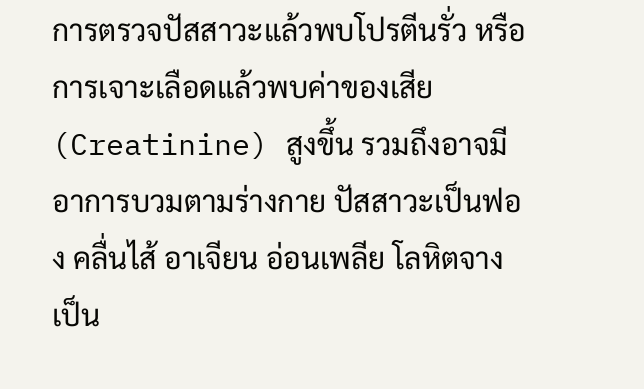การตรวจปัสสาวะแล้วพบโปรตีนรั่ว หรือการเจาะเลือดแล้วพบค่าของเสีย (Creatinine) สูงขึ้น รวมถึงอาจมีอาการบวมตามร่างกาย ปัสสาวะเป็นฟอง คลื่นไส้ อาเจียน อ่อนเพลีย โลหิตจาง เป็น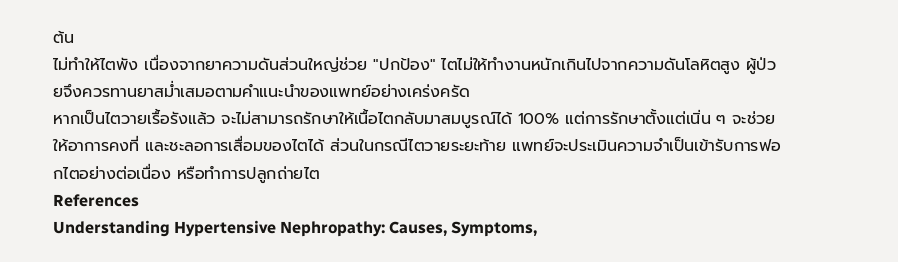ต้น
ไม่ทำให้ไตพัง เนื่องจากยาความดันส่วนใหญ่ช่วย "ปกป้อง" ไตไม่ให้ทำงานหนักเกินไปจากความดันโลหิตสูง ผู้ป่วยจึงควรทานยาสม่ำเสมอตามคำแนะนำของแพทย์อย่างเคร่งครัด
หากเป็นไตวายเรื้อรังแล้ว จะไม่สามารถรักษาให้เนื้อไตกลับมาสมบูรณ์ได้ 100% แต่การรักษาตั้งแต่เนิ่น ๆ จะช่วยให้อาการคงที่ และชะลอการเสื่อมของไตได้ ส่วนในกรณีไตวายระยะท้าย แพทย์จะประเมินความจำเป็นเข้ารับการฟอกไตอย่างต่อเนื่อง หรือทำการปลูกถ่ายไต
References
Understanding Hypertensive Nephropathy: Causes, Symptoms,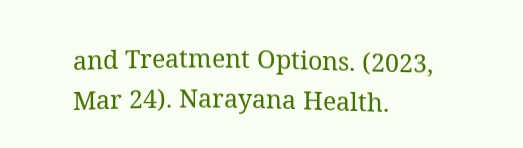and Treatment Options. (2023, Mar 24). Narayana Health.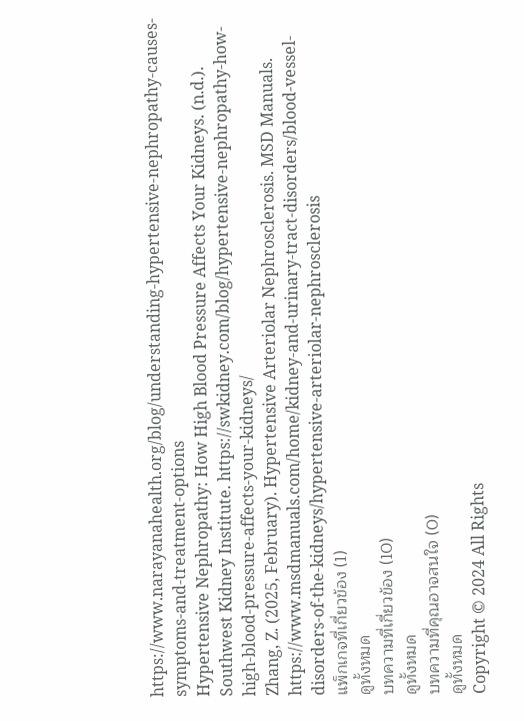https://www.narayanahealth.org/blog/understanding-hypertensive-nephropathy-causes-symptoms-and-treatment-options
Hypertensive Nephropathy: How High Blood Pressure Affects Your Kidneys. (n.d.). Southwest Kidney Institute. https://swkidney.com/blog/hypertensive-nephropathy-how-high-blood-pressure-affects-your-kidneys/
Zhang, Z. (2025, February). Hypertensive Arteriolar Nephrosclerosis. MSD Manuals. https://www.msdmanuals.com/home/kidney-and-urinary-tract-disorders/blood-vessel-disorders-of-the-kidneys/hypertensive-arteriolar-nephrosclerosis
แพ็กเกจที่เกี่ยวข้อง (1)
ดูทั้งหมด
บทความที่เกี่ยวข้อง (10)
ดูทั้งหมด
บทความที่คุณอาจสนใจ (0)
ดูทั้งหมด
Copyright © 2024 All Rights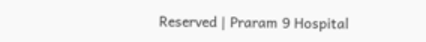Reserved | Praram 9 Hospital